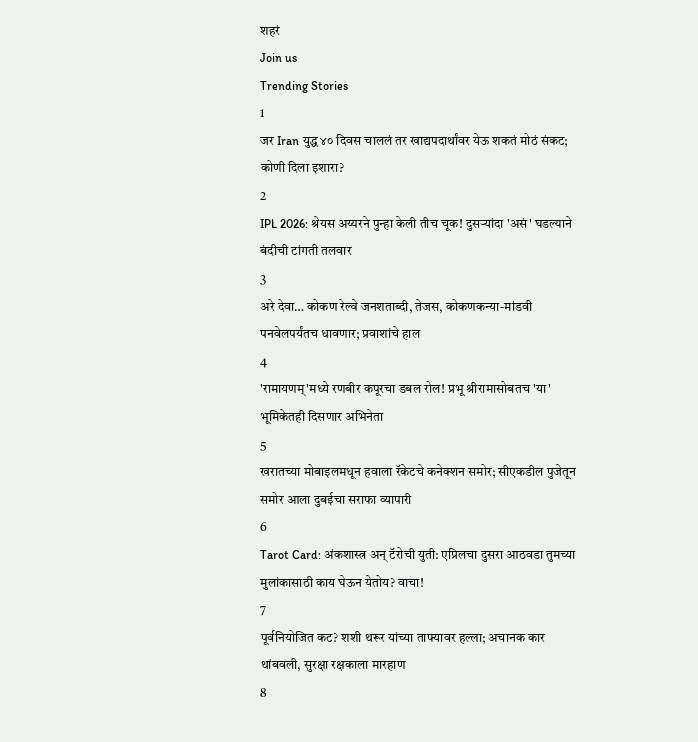शहरं
Join us
Trending Stories
1
जर Iran युद्ध ४० दिवस चाललं तर खाद्यपदार्थांवर येऊ शकतं मोठं संकट; कोणी दिला इशारा?
2
IPL 2026: श्रेयस अय्यरने पुन्हा केली तीच चूक! दुसऱ्यांदा 'असं' घडल्याने बंदीची टांगती तलवार
3
अरे देवा… कोकण रेल्वे जनशताब्दी, तेजस, कोकणकन्या-मांडवी पनवेलपर्यंतच धावणार; प्रवाशांचे हाल
4
'रामायणम्'मध्ये रणबीर कपूरचा डबल रोल! प्रभू श्रीरामासोबतच 'या' भूमिकेतही दिसणार अभिनेता
5
खरातच्या मोबाइलमधून हवाला रॅकेटचे कनेक्शन समोर; सीएकडील पुजेतून समोर आला दुबईचा सराफा व्यापारी
6
Tarot Card: अंकशास्त्र अन् टॅरोची युती: एप्रिलचा दुसरा आठवडा तुमच्या मुलांकासाठी काय घेऊन येतोय? वाचा!
7
पूर्वनियोजित कट? शशी थरूर यांच्या ताफ्यावर हल्ला; अचानक कार थांबवली, सुरक्षा रक्षकाला मारहाण
8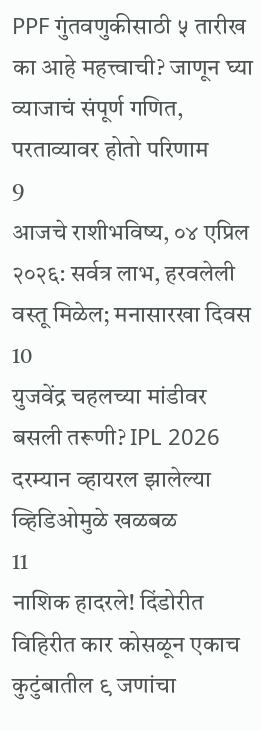PPF गुंतवणुकीसाठी ५ तारीख का आहे महत्त्वाची? जाणून घ्या व्याजाचं संपूर्ण गणित, परताव्यावर होतो परिणाम
9
आजचे राशीभविष्य, ०४ एप्रिल २०२६: सर्वत्र लाभ, हरवलेली वस्तू मिळेल; मनासारखा दिवस
10
युजवेंद्र चहलच्या मांडीवर बसली तरूणी? IPL 2026 दरम्यान व्हायरल झालेल्या व्हिडिओमुळे खळबळ
11
नाशिक हादरले! दिंडोरीत विहिरीत कार कोसळून एकाच कुटुंबातील ९ जणांचा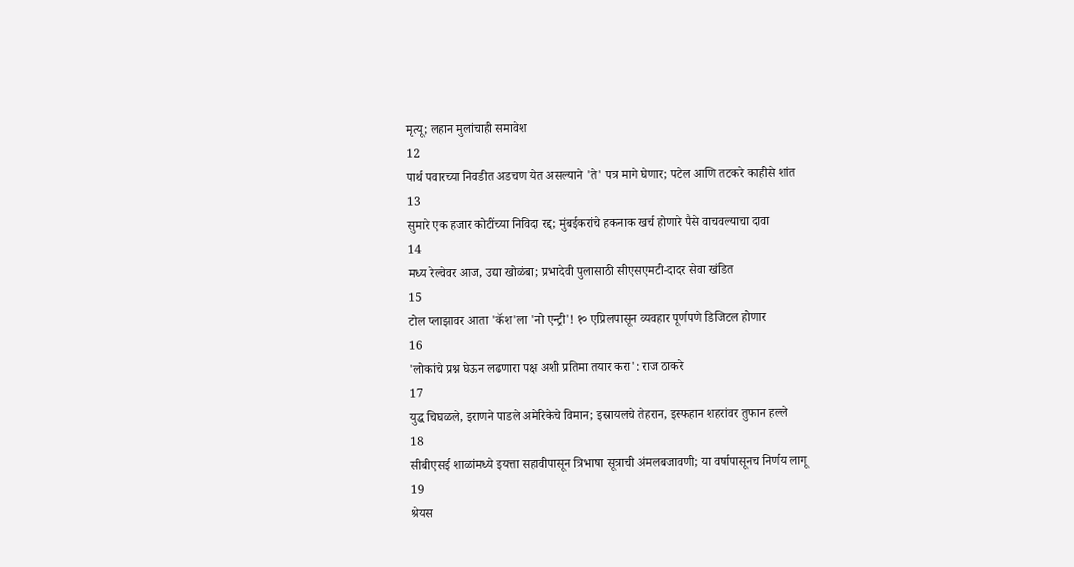मृत्यू; लहान मुलांचाही समावेश
12
पार्थ पवारच्या निवडीत अडचण येत असल्याने 'ते' पत्र मागे घेणार; पटेल आणि तटकरे काहीसे शांत
13
सुमारे एक हजार कोटींच्या निविदा रद्द; मुंबईकरांचे हकनाक खर्च होणारे पैसे वाचवल्याचा दावा
14
मध्य रेल्वेवर आज, उद्या खोळंबा; प्रभादेवी पुलासाठी सीएसएमटी-दादर सेवा खंडित
15
टोल प्लाझावर आता 'कॅश'ला 'नो एन्ट्री'! १० एप्रिलपासून व्यवहार पूर्णपणे डिजिटल होणार
16
'लोकांचे प्रश्न घेऊन लढणारा पक्ष अशी प्रतिमा तयार करा': राज ठाकरे
17
युद्ध चिघळले, इराणने पाडले अमेरिकेचे विमान; इस्रायलचे तेहरान, इस्फहान शहरांवर तुफान हल्ले
18
सीबीएसई शाळांमध्ये इयत्ता सहावीपासून त्रिभाषा सूत्राची अंमलबजावणी; या वर्षापासूनच निर्णय लागू
19
श्रेयस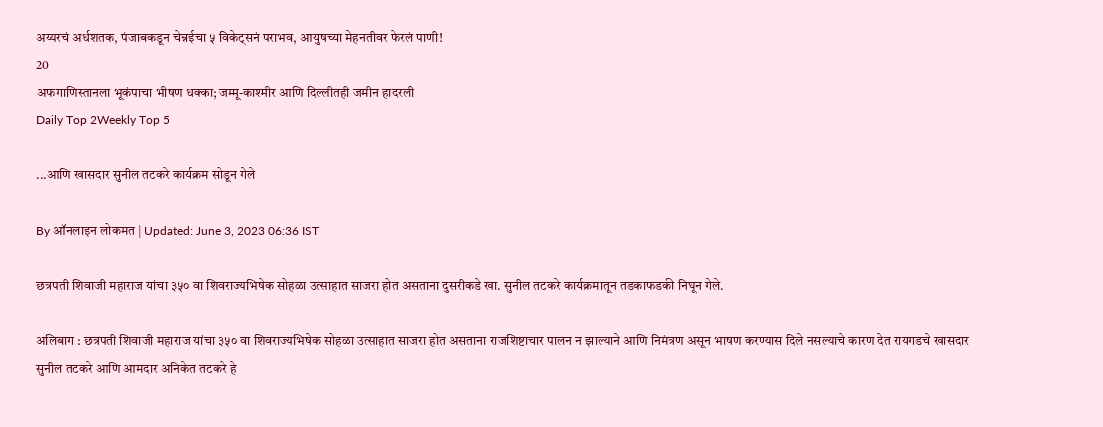अय्यरचं अर्धशतक, पंजाबकडून चेन्नईचा ५ विकेट्सनं पराभव, आयुषच्या मेहनतीवर फेरलं पाणी!
20
अफगाणिस्तानला भूकंपाचा भीषण धक्का; जम्मू-काश्मीर आणि दिल्लीतही जमीन हादरली
Daily Top 2Weekly Top 5

...आणि खासदार सुनील तटकरे कार्यक्रम सोडून गेले

By ऑनलाइन लोकमत | Updated: June 3, 2023 06:36 IST

छत्रपती शिवाजी महाराज यांचा ३५० वा शिवराज्यभिषेक सोहळा उत्साहात साजरा होत असताना दुसरीकडे खा. सुनील तटकरे कार्यक्रमातून तडकाफडकी निघून गेले.

अलिबाग : छत्रपती शिवाजी महाराज यांचा ३५० वा शिवराज्यभिषेक सोहळा उत्साहात साजरा होत असताना राजशिष्टाचार पालन न झाल्याने आणि निमंत्रण असून भाषण करण्यास दिले नसल्याचे कारण देत रायगडचे खासदार सुनील तटकरे आणि आमदार अनिकेत तटकरे हे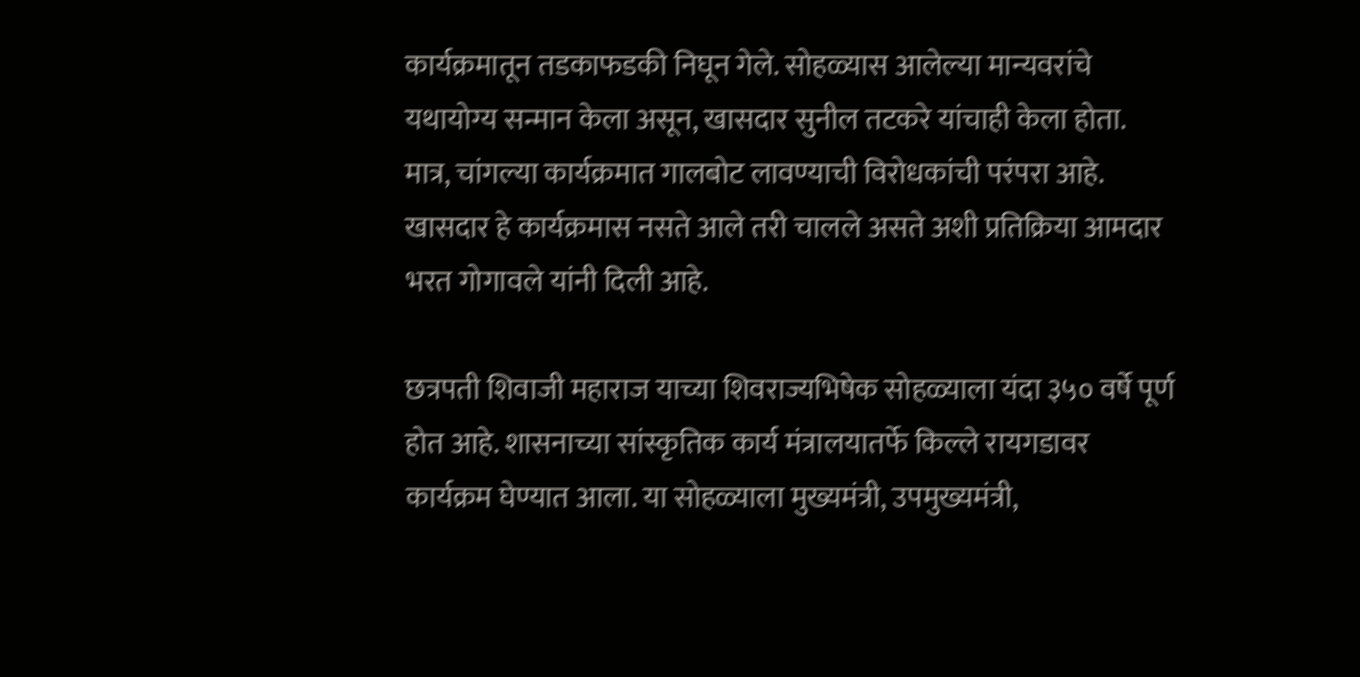कार्यक्रमातून तडकाफडकी निघून गेले. सोहळ्यास आलेल्या मान्यवरांचे यथायोग्य सन्मान केला असून, खासदार सुनील तटकरे यांचाही केला होता. मात्र, चांगल्या कार्यक्रमात गालबोट लावण्याची विरोधकांची परंपरा आहे. खासदार हे कार्यक्रमास नसते आले तरी चालले असते अशी प्रतिक्रिया आमदार भरत गोगावले यांनी दिली आहे.

छत्रपती शिवाजी महाराज याच्या शिवराज्यभिषेक सोहळ्याला यंदा ३५० वर्षे पूर्ण होत आहे. शासनाच्या सांस्कृतिक कार्य मंत्रालयातर्फे किल्ले रायगडावर कार्यक्रम घेण्यात आला. या सोहळ्याला मुख्यमंत्री, उपमुख्यमंत्री,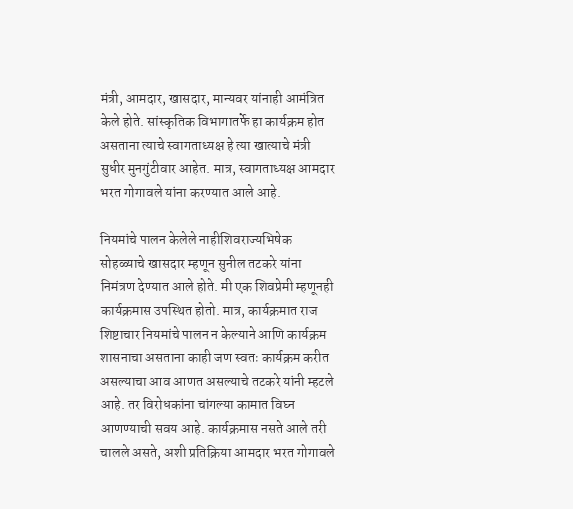मंत्री, आमदार, खासदार, मान्यवर यांनाही आमंत्रित केले होते. सांस्कृतिक विभागातर्फे हा कार्यक्रम होत असताना त्याचे स्वागताध्यक्ष हे त्या खात्याचे मंत्री सुधीर मुनगुंटीवार आहेत. मात्र, स्वागताध्यक्ष आमदार भरत गोगावले यांना करण्यात आले आहे.

नियमांचे पालन केलेले नाहीशिवराज्यभिषेक सोहळ्याचे खासदार म्हणून सुनील तटकरे यांना निमंत्रण देण्यात आले होते. मी एक शिवप्रेमी म्हणूनही कार्यक्रमास उपस्थित होतो. मात्र, कार्यक्रमात राज शिष्टाचार नियमांचे पालन न केल्याने आणि कार्यक्रम शासनाचा असताना काही जण स्वतः कार्यक्रम करीत असल्याचा आव आणत असल्याचे तटकरे यांनी म्हटले आहे. तर विरोधकांना चांगल्या कामात विघ्न आणण्याची सवय आहे. कार्यक्रमास नसते आले तरी चालले असते, अशी प्रतिक्रिया आमदार भरत गोगावले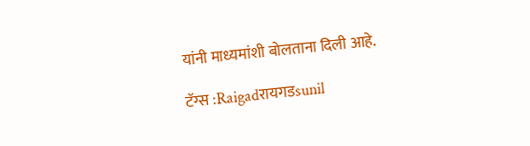यांनी माध्यमांशी बोलताना दिली आहे.

टॅग्स :Raigadरायगडsunil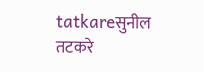tatkareसुनील तटकरे